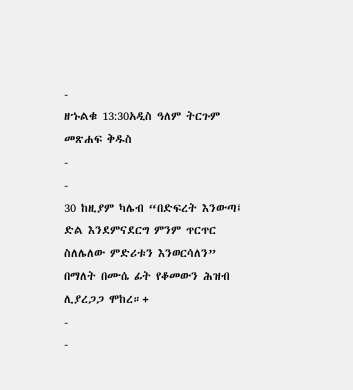-
ዘኁልቁ 13:30አዲስ ዓለም ትርጉም መጽሐፍ ቅዱስ
-
-
30 ከዚያም ካሌብ “በድፍረት እንውጣ፤ ድል እንደምናደርግ ምንም ጥርጥር ስለሌለው ምድሪቱን እንወርሳለን” በማለት በሙሴ ፊት የቆመውን ሕዝብ ሊያረጋጋ ሞከረ።+
-
-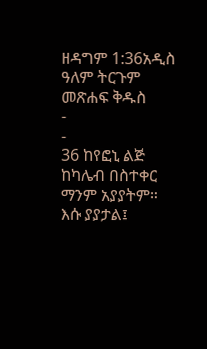ዘዳግም 1:36አዲስ ዓለም ትርጉም መጽሐፍ ቅዱስ
-
-
36 ከየፎኒ ልጅ ከካሌብ በስተቀር ማንም አያያትም። እሱ ያያታል፤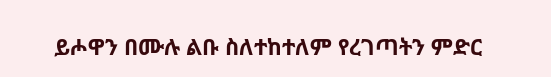ይሖዋን በሙሉ ልቡ ስለተከተለም የረገጣትን ምድር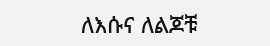ለእሱና ለልጆቹ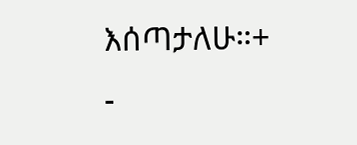እሰጣታለሁ።+
-